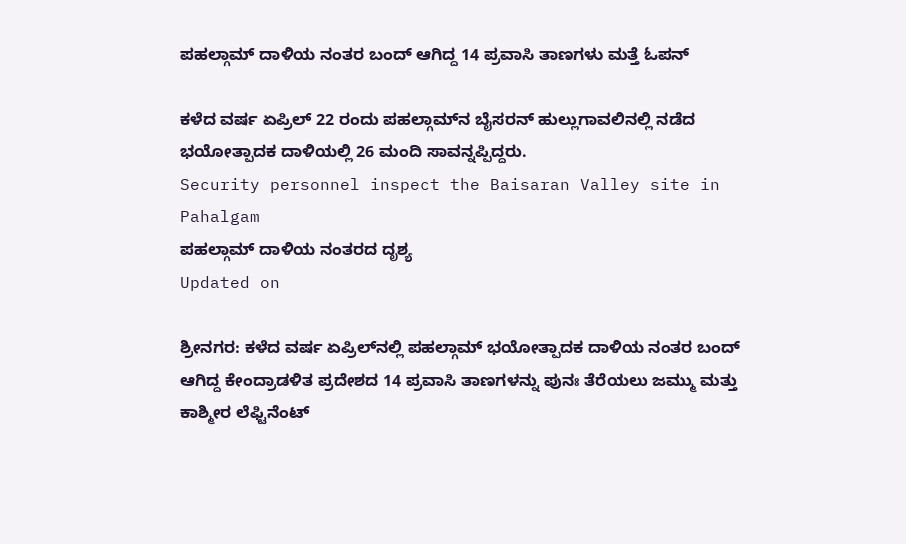ಪಹಲ್ಗಾಮ್ ದಾಳಿಯ ನಂತರ ಬಂದ್ ಆಗಿದ್ದ 14 ಪ್ರವಾಸಿ ತಾಣಗಳು ಮತ್ತೆ ಓಪನ್

ಕಳೆದ ವರ್ಷ ಏಪ್ರಿಲ್ 22 ರಂದು ಪಹಲ್ಗಾಮ್‌ನ ಬೈಸರನ್ ಹುಲ್ಲುಗಾವಲಿನಲ್ಲಿ ನಡೆದ ಭಯೋತ್ಪಾದಕ ದಾಳಿಯಲ್ಲಿ 26 ಮಂದಿ ಸಾವನ್ನಪ್ಪಿದ್ದರು.
Security personnel inspect the Baisaran Valley site in Pahalgam
ಪಹಲ್ಗಾಮ್ ದಾಳಿಯ ನಂತರದ ದೃಶ್ಯ
Updated on

ಶ್ರೀನಗರ: ಕಳೆದ ವರ್ಷ ಏಪ್ರಿಲ್‌ನಲ್ಲಿ ಪಹಲ್ಗಾಮ್ ಭಯೋತ್ಪಾದಕ ದಾಳಿಯ ನಂತರ ಬಂದ್ ಆಗಿದ್ದ ಕೇಂದ್ರಾಡಳಿತ ಪ್ರದೇಶದ 14 ಪ್ರವಾಸಿ ತಾಣಗಳನ್ನು ಪುನಃ ತೆರೆಯಲು ಜಮ್ಮು ಮತ್ತು ಕಾಶ್ಮೀರ ಲೆಫ್ಟಿನೆಂಟ್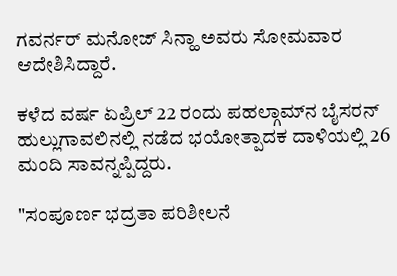ಗವರ್ನರ್ ಮನೋಜ್ ಸಿನ್ಹಾ ಅವರು ಸೋಮವಾರ ಆದೇಶಿಸಿದ್ದಾರೆ.

ಕಳೆದ ವರ್ಷ ಏಪ್ರಿಲ್ 22 ರಂದು ಪಹಲ್ಗಾಮ್‌ನ ಬೈಸರನ್ ಹುಲ್ಲುಗಾವಲಿನಲ್ಲಿ ನಡೆದ ಭಯೋತ್ಪಾದಕ ದಾಳಿಯಲ್ಲಿ 26 ಮಂದಿ ಸಾವನ್ನಪ್ಪಿದ್ದರು.

"ಸಂಪೂರ್ಣ ಭದ್ರತಾ ಪರಿಶೀಲನೆ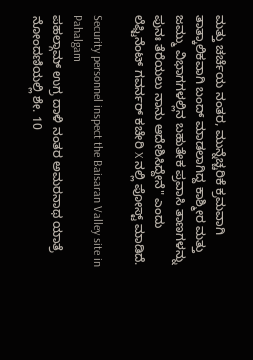ಮತ್ತು ಚರ್ಚೆಯ ನಂತರ, ಮುನ್ನೆಚ್ಚರಿಕೆ ಕ್ರಮವಾಗಿ ತಾತ್ಕಾಲಿಕವಾಗಿ ಬಂದ್ ಮಾಡಲಾಗಿದ್ದ ಕಾಶ್ಮೀರ ಮತ್ತು ಜಮ್ಮು ವಿಭಾಗಗಳಲ್ಲಿನ ಬಹುತೇಕ ಪ್ರವಾಸಿ ತಾಣಗಳನ್ನು ಪುನಃ ತೆರೆಯಲು ನಾನು ಆದೇಶಿಸಿದ್ದೇನೆ" ಎಂದು ಲೆಫ್ಟಿನೆಂಟ್ ಗವರ್ನರ್ ಕಚೇರಿ X ನಲ್ಲಿ ಪೋಸ್ಟ್ ಮಾಡಿದೆ.

Security personnel inspect the Baisaran Valley site in Pahalgam
ಪಹಲ್ಗಾಮ್ ಉಗ್ರ ದಾಳಿ ನಂತರ ಅಮರನಾಥ ಯಾತ್ರೆ ನೋಂದಣಿಯಲ್ಲಿ ಶೇ. 10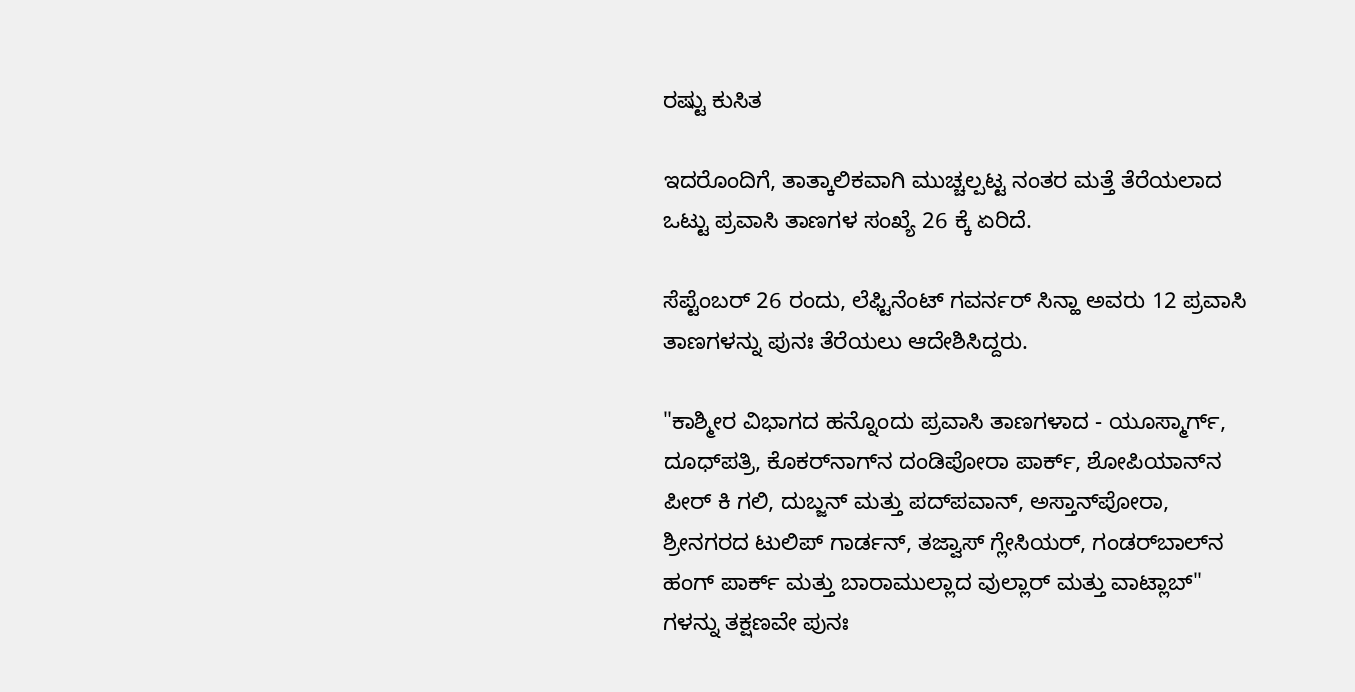ರಷ್ಟು ಕುಸಿತ

ಇದರೊಂದಿಗೆ, ತಾತ್ಕಾಲಿಕವಾಗಿ ಮುಚ್ಚಲ್ಪಟ್ಟ ನಂತರ ಮತ್ತೆ ತೆರೆಯಲಾದ ಒಟ್ಟು ಪ್ರವಾಸಿ ತಾಣಗಳ ಸಂಖ್ಯೆ 26 ಕ್ಕೆ ಏರಿದೆ.

ಸೆಪ್ಟೆಂಬರ್ 26 ರಂದು, ಲೆಫ್ಟಿನೆಂಟ್ ಗವರ್ನರ್ ಸಿನ್ಹಾ ಅವರು 12 ಪ್ರವಾಸಿ ತಾಣಗಳನ್ನು ಪುನಃ ತೆರೆಯಲು ಆದೇಶಿಸಿದ್ದರು.

"ಕಾಶ್ಮೀರ ವಿಭಾಗದ ಹನ್ನೊಂದು ಪ್ರವಾಸಿ ತಾಣಗಳಾದ - ಯೂಸ್ಮಾರ್ಗ್, ದೂಧ್‌ಪತ್ರಿ, ಕೊಕರ್‌ನಾಗ್‌ನ ದಂಡಿಪೋರಾ ಪಾರ್ಕ್, ಶೋಪಿಯಾನ್‌ನ ಪೀರ್ ಕಿ ಗಲಿ, ದುಬ್ಜನ್ ಮತ್ತು ಪದ್‌ಪವಾನ್, ಅಸ್ತಾನ್‌ಪೋರಾ, ಶ್ರೀನಗರದ ಟುಲಿಪ್ ಗಾರ್ಡನ್, ತಜ್ವಾಸ್ ಗ್ಲೇಸಿಯರ್, ಗಂಡರ್‌ಬಾಲ್‌ನ ಹಂಗ್ ಪಾರ್ಕ್ ಮತ್ತು ಬಾರಾಮುಲ್ಲಾದ ವುಲ್ಲಾರ್ ಮತ್ತು ವಾಟ್ಲಾಬ್" ಗಳನ್ನು ತಕ್ಷಣವೇ ಪುನಃ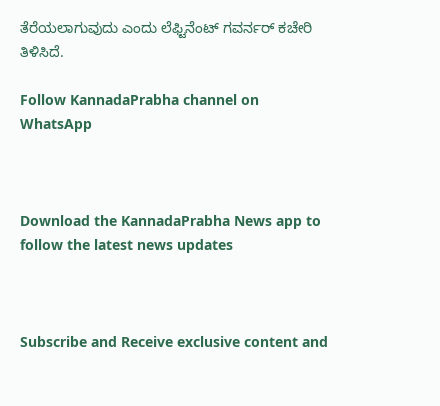ತೆರೆಯಲಾಗುವುದು ಎಂದು ಲೆಫ್ಟಿನೆಂಟ್ ಗವರ್ನರ್ ಕಚೇರಿ ತಿಳಿಸಿದೆ.

Follow KannadaPrabha channel on WhatsApp



Download the KannadaPrabha News app to follow the latest news updates



Subscribe and Receive exclusive content and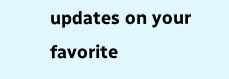updates on your favorite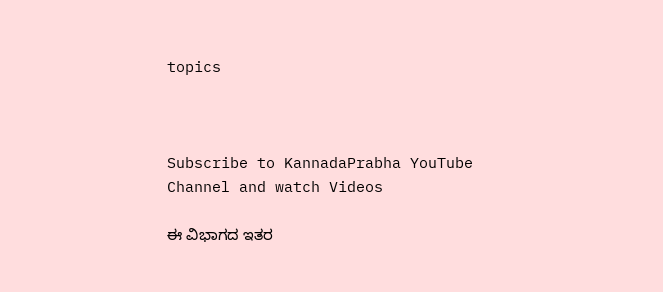topics



Subscribe to KannadaPrabha YouTube Channel and watch Videos

ಈ ವಿಭಾಗದ ಇತರ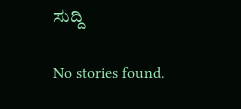ಸುದ್ದಿ

No stories found.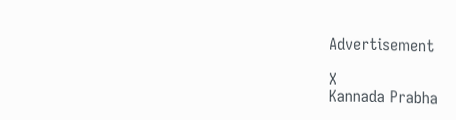Advertisement

X
Kannada Prabha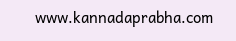www.kannadaprabha.com